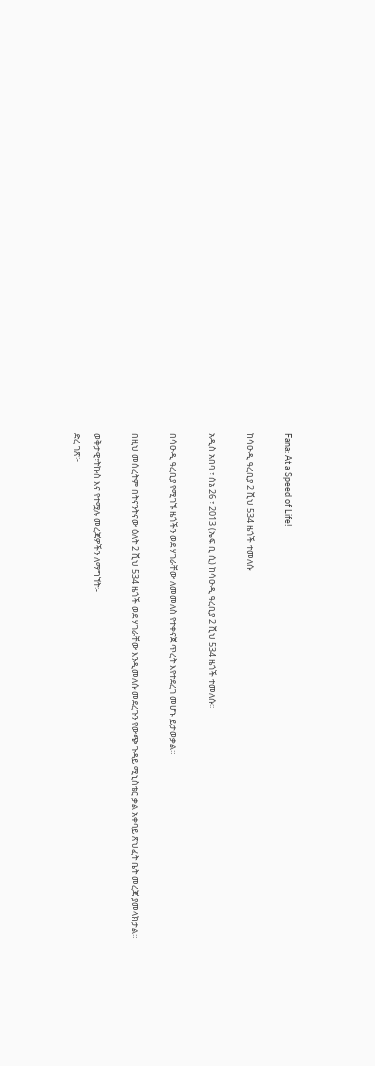Fana: At a Speed of Life!

ከሳዑዲ ዓረቢያ 2 ሺህ 534 ዜጎች ተመለሱ

አዲስ አበባ ፣ ሰኔ 26 ፣ 2013 (ኤፍ ቢ ሲ) ከሳዑዲ ዓረቢያ 2 ሺህ 534 ዜጎች ተመለሱ፡፡

በሳዑዲ ዓረቢያ የሚገኙ ዜጎችን ወደ ሃገራቸው ለመመለስ የተቀናጀ ጥረት እየተደረገ መሆኑ ይታወቃል።

በዚህ መሰረትም በትናንትናው ዕለት 2 ሺህ 534 ዜጎች ወደ ሃገራቸው እንዲመለሱ መደረጉን የውጭ ጉዳይ ሚኒስቴር ቃል አቀባይ ጽህፈት ቤት መረጃ ያመላክታል።

ወቅታዊ፣ትኩስ እና የተሟሉ መረጃዎችን ለማግኘት፡-
ድረ ገጽ፦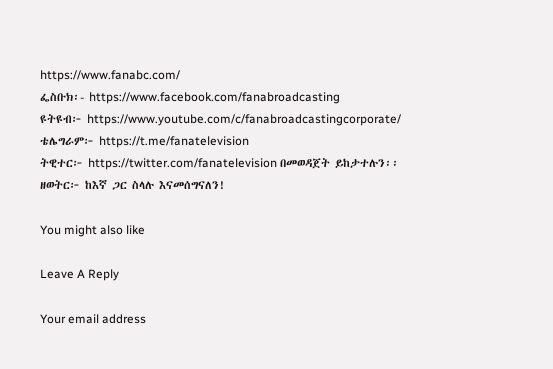https://www.fanabc.com/
ፌስቡክ፡- https://www.facebook.com/fanabroadcasting
ዩትዩብ፦ https://www.youtube.com/c/fanabroadcastingcorporate/
ቴሌግራም፦ https://t.me/fanatelevision
ትዊተር፦ https://twitter.com/fanatelevision በመወዳጀት ይከታተሉን፡፡
ዘወትር፦ ከእኛ ጋር ስላሉ እናመሰግናለን!

You might also like

Leave A Reply

Your email address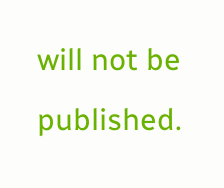will not be published.